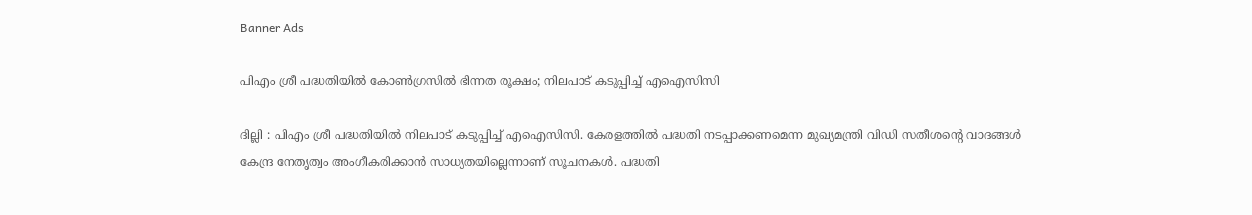Banner Ads

പിഎം ശ്രീ പദ്ധതിയിൽ കോൺഗ്രസിൽ ഭിന്നത രൂക്ഷം; നിലപാട് കടുപ്പിച്ച് എഐസിസി

ദില്ലി : പിഎം ശ്രീ പദ്ധതിയിൽ നിലപാട് കടുപ്പിച്ച് എഐസിസി. കേരളത്തിൽ പദ്ധതി നടപ്പാക്കണമെന്ന മുഖ്യമന്ത്രി വിഡി സതീശന്റെ വാദങ്ങൾ കേന്ദ്ര നേതൃത്വം അംഗീകരിക്കാൻ സാധ്യതയില്ലെന്നാണ് സൂചനകൾ. പദ്ധതി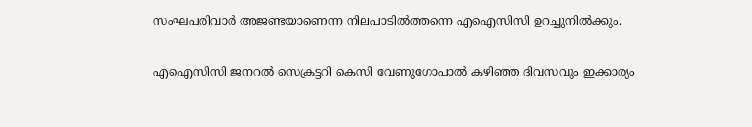സംഘപരിവാർ അജണ്ടയാണെന്ന നിലപാടിൽത്തന്നെ എഐസിസി ഉറച്ചുനിൽക്കും.

എഐസിസി ജനറൽ സെക്രട്ടറി കെസി വേണുഗോപാൽ കഴിഞ്ഞ ദിവസവും ഇക്കാര്യം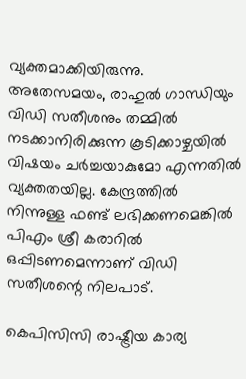വ്യക്തമാക്കിയിരുന്നു. അതേസമയം, രാഹുൽ ഗാന്ധിയും വിഡി സതീശനും തമ്മിൽ നടക്കാനിരിക്കുന്ന കൂടിക്കാഴ്ചയിൽ വിഷയം ചർച്ചയാകുമോ എന്നതിൽ വ്യക്തതയില്ല. കേന്ദ്രത്തിൽ നിന്നുള്ള ഫണ്ട് ലഭിക്കണമെങ്കിൽ പിഎം ശ്രീ കരാറിൽ ഒപ്പിടണമെന്നാണ് വിഡി സതീശന്റെ നിലപാട്.

കെപിസിസി രാഷ്ട്രീയ കാര്യ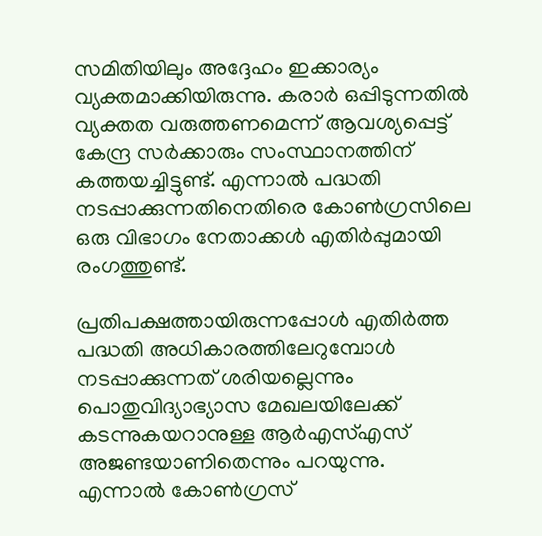സമിതിയിലും അദ്ദേഹം ഇക്കാര്യം വ്യക്തമാക്കിയിരുന്നു. കരാർ ഒപ്പിടുന്നതിൽ വ്യക്തത വരുത്തണമെന്ന് ആവശ്യപ്പെട്ട് കേന്ദ്ര സർക്കാരും സംസ്ഥാനത്തിന് കത്തയച്ചിട്ടുണ്ട്. എന്നാൽ പദ്ധതി നടപ്പാക്കുന്നതിനെതിരെ കോൺഗ്രസിലെ ഒരു വിഭാഗം നേതാക്കൾ എതിർപ്പുമായി രംഗത്തുണ്ട്.

പ്രതിപക്ഷത്തായിരുന്നപ്പോൾ എതിർത്ത പദ്ധതി അധികാരത്തിലേറുമ്പോൾ നടപ്പാക്കുന്നത് ശരിയല്ലെന്നും പൊതുവിദ്യാഭ്യാസ മേഖലയിലേക്ക് കടന്നുകയറാനുള്ള ആർഎസ്എസ് അജണ്ടയാണിതെന്നും പറയുന്നു. എന്നാൽ കോൺഗ്രസ്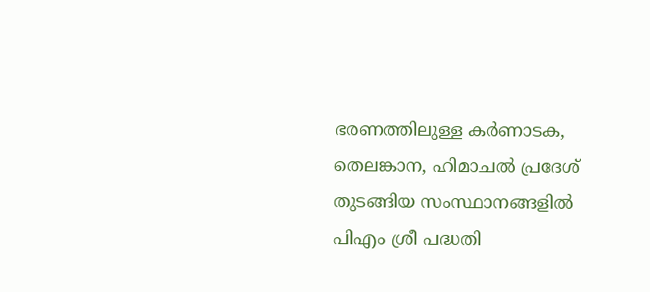ഭരണത്തിലുള്ള കർണാടക, തെലങ്കാന, ഹിമാചൽ പ്രദേശ് തുടങ്ങിയ സംസ്ഥാനങ്ങളിൽ പിഎം ശ്രീ പദ്ധതി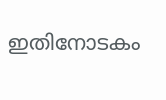ഇതിനോടകം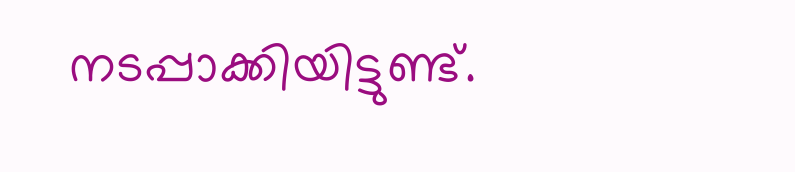നടപ്പാക്കിയിട്ടുണ്ട്.